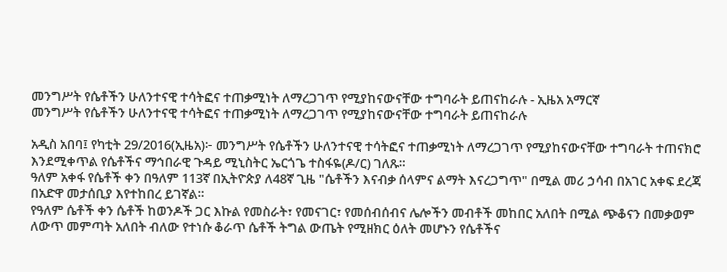መንግሥት የሴቶችን ሁለንተናዊ ተሳትፎና ተጠቃሚነት ለማረጋገጥ የሚያከናውናቸው ተግባራት ይጠናከራሉ - ኢዜአ አማርኛ
መንግሥት የሴቶችን ሁለንተናዊ ተሳትፎና ተጠቃሚነት ለማረጋገጥ የሚያከናውናቸው ተግባራት ይጠናከራሉ

አዲስ አበባ፤ የካቲት 29/2016(ኢዜአ)፦ መንግሥት የሴቶችን ሁለንተናዊ ተሳትፎና ተጠቃሚነት ለማረጋገጥ የሚያከናውናቸው ተግባራት ተጠናክሮ እንደሚቀጥል የሴቶችና ማኅበራዊ ጉዳይ ሚኒስትር ኤርጎጌ ተስፋዬ(ዶ/ር) ገለጹ።
ዓለም አቀፋ የሴቶች ቀን በዓለም 113ኛ በኢትዮጵያ ለ48ኛ ጊዜ "ሴቶችን እናብቃ ሰላምና ልማት እናረጋግጥ" በሚል መሪ ኃሳብ በአገር አቀፍ ደረጃ በአድዋ መታሰቢያ እየተከበረ ይገኛል።
የዓለም ሴቶች ቀን ሴቶች ከወንዶች ጋር እኩል የመስራት፣ የመናገር፣ የመሰብሰብና ሌሎችን መብቶች መከበር አለበት በሚል ጭቆናን በመቃወም ለውጥ መምጣት አለበት ብለው የተነሱ ቆራጥ ሴቶች ትግል ውጤት የሚዘክር ዕለት መሆኑን የሴቶችና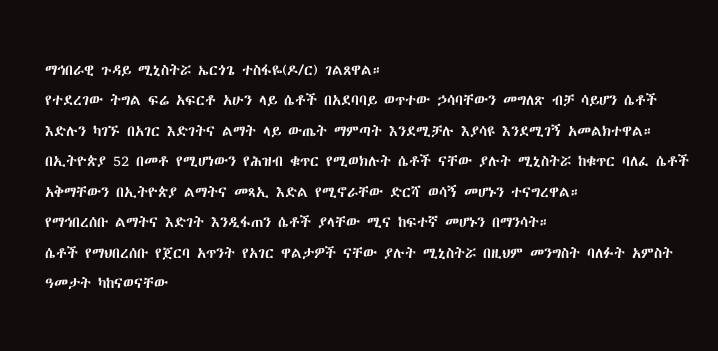ማኅበራዊ ጉዳይ ሚኒስትሯ ኤርጎጌ ተስፋዬ(ዶ/ር) ገልጸዋል።
የተደረገው ትግል ፍሬ አፍርቶ አሁን ላይ ሴቶች በአደባባይ ወጥተው ኃሳባቸውን መግለጽ ብቻ ሳይሆን ሴቶች እድሉን ካገኙ በአገር እድገትና ልማት ላይ ውጤት ማምጣት እንደሚቻሉ እያሳዩ እንደሚገኝ አመልክተዋል።
በኢትዮጵያ 52 በመቶ የሚሆነውን የሕዝብ ቁጥር የሚወክሉት ሴቶች ናቸው ያሉት ሚኒስትሯ ከቁጥር ባለፈ ሴቶች አቅማቸውን በኢትዮጵያ ልማትና መጻኢ እድል የሚኖራቸው ድርሻ ወሳኝ መሆኑን ተናግረዋል።
የማኅበረሰቡ ልማትና እድገት እንዲፋጠን ሴቶች ያላቸው ሚና ከፍተኛ መሆኑን በማንሳት።
ሴቶች የማህበረሰቡ የጀርባ አጥንት የአገር ዋልታዎች ናቸው ያሉት ሚኒስትሯ በዚህም መንግስት ባለፉት አምስት ዓመታት ካከናወናቸው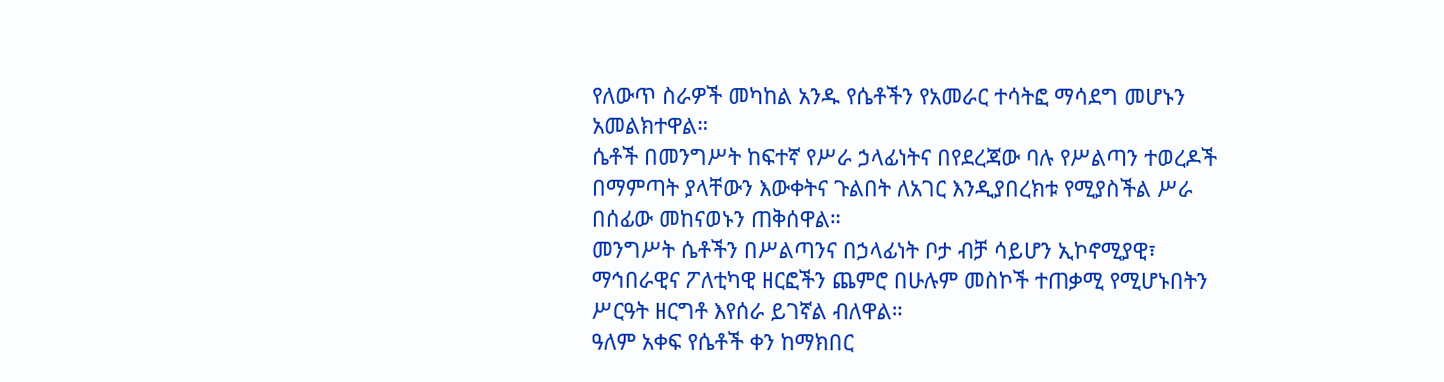የለውጥ ስራዎች መካከል አንዱ የሴቶችን የአመራር ተሳትፎ ማሳደግ መሆኑን አመልክተዋል።
ሴቶች በመንግሥት ከፍተኛ የሥራ ኃላፊነትና በየደረጃው ባሉ የሥልጣን ተወረዶች በማምጣት ያላቸውን እውቀትና ጉልበት ለአገር እንዲያበረክቱ የሚያስችል ሥራ በሰፊው መከናወኑን ጠቅሰዋል።
መንግሥት ሴቶችን በሥልጣንና በኃላፊነት ቦታ ብቻ ሳይሆን ኢኮኖሚያዊ፣ ማኅበራዊና ፖለቲካዊ ዘርፎችን ጨምሮ በሁሉም መስኮች ተጠቃሚ የሚሆኑበትን ሥርዓት ዘርግቶ እየሰራ ይገኛል ብለዋል።
ዓለም አቀፍ የሴቶች ቀን ከማክበር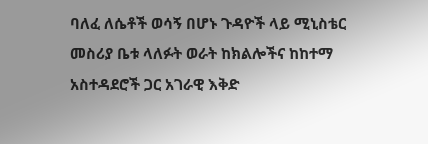ባለፈ ለሴቶች ወሳኝ በሆኑ ጉዳዮች ላይ ሚኒስቴር መስሪያ ቤቱ ላለፉት ወራት ከክልሎችና ከከተማ አስተዳደሮች ጋር አገራዊ እቅድ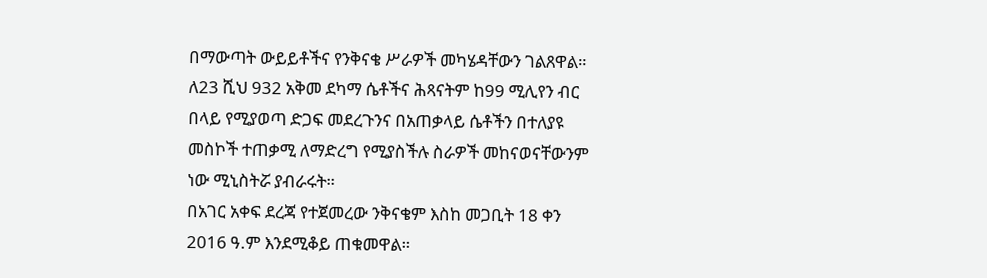በማውጣት ውይይቶችና የንቅናቄ ሥራዎች መካሄዳቸውን ገልጸዋል።
ለ23 ሺህ 932 አቅመ ደካማ ሴቶችና ሕጻናትም ከ99 ሚሊየን ብር በላይ የሚያወጣ ድጋፍ መደረጉንና በአጠቃላይ ሴቶችን በተለያዩ መስኮች ተጠቃሚ ለማድረግ የሚያስችሉ ስራዎች መከናወናቸውንም ነው ሚኒስትሯ ያብራሩት።
በአገር አቀፍ ደረጃ የተጀመረው ንቅናቄም እስከ መጋቢት 18 ቀን 2016 ዓ.ም እንደሚቆይ ጠቁመዋል።